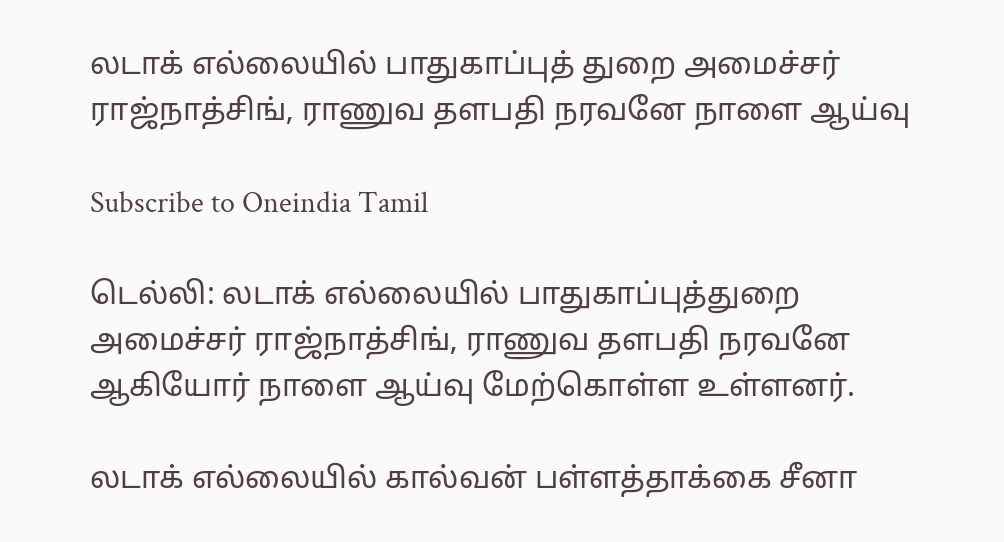லடாக் எல்லையில் பாதுகாப்புத் துறை அமைச்சர் ராஜ்நாத்சிங், ராணுவ தளபதி நரவனே நாளை ஆய்வு

Subscribe to Oneindia Tamil

டெல்லி: லடாக் எல்லையில் பாதுகாப்புத்துறை அமைச்சர் ராஜ்நாத்சிங், ராணுவ தளபதி நரவனே ஆகியோர் நாளை ஆய்வு மேற்கொள்ள உள்ளனர்.

லடாக் எல்லையில் கால்வன் பள்ளத்தாக்கை சீனா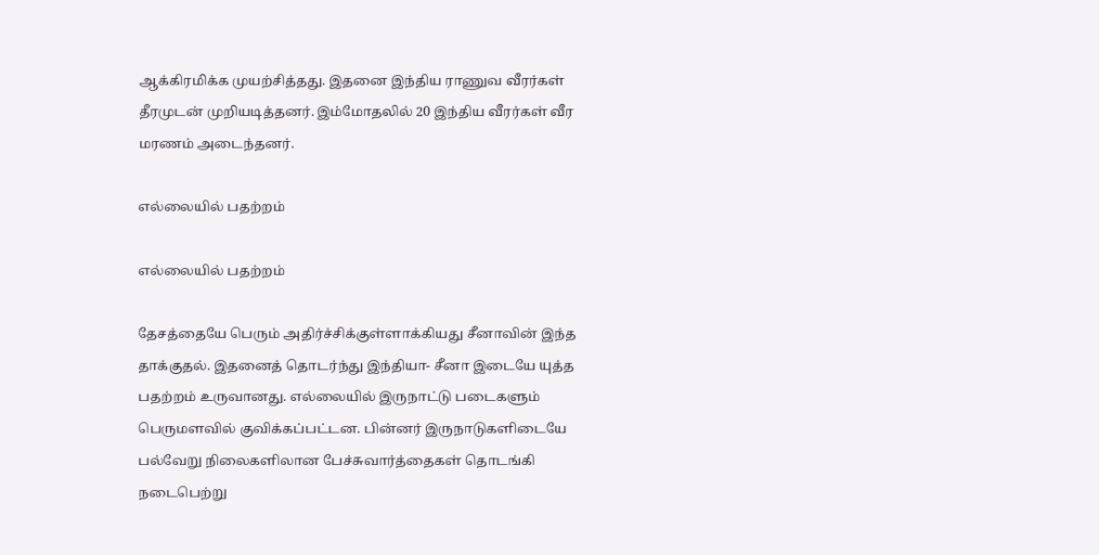ஆக்கிரமிக்க முயற்சித்தது. இதனை இந்திய ராணுவ வீரர்கள் தீரமுடன் முறியடித்தனர். இம்மோதலில் 20 இந்திய வீரர்கள் வீர மரணம் அடைந்தனர்.

எல்லையில் பதற்றம்

எல்லையில் பதற்றம்

தேசத்தையே பெரும் அதிர்ச்சிக்குள்ளாக்கியது சீனாவின் இந்த தாக்குதல். இதனைத் தொடர்ந்து இந்தியா- சீனா இடையே யுத்த பதற்றம் உருவானது. எல்லையில் இருநாட்டு படைகளும் பெருமளவில் குவிக்கப்பட்டன. பின்னர் இருநாடுகளிடையே பல்வேறு நிலைகளிலான பேச்சுவார்த்தைகள் தொடங்கி நடைபெற்று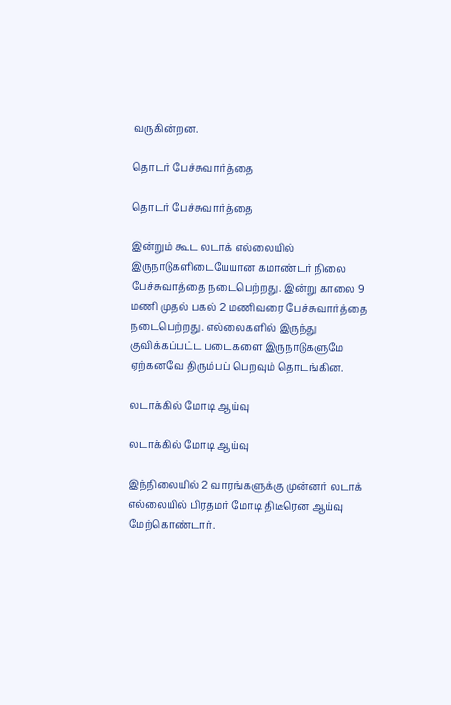வருகின்றன.

தொடர் பேச்சுவார்த்தை

தொடர் பேச்சுவார்த்தை

இன்றும் கூட லடாக் எல்லையில் இருநாடுகளிடையேயான கமாண்டர் நிலை பேச்சுவாத்தை நடைபெற்றது. இன்று காலை 9 மணி முதல் பகல் 2 மணிவரை பேச்சுவார்த்தை நடைபெற்றது. எல்லைகளில் இருந்து குவிக்கப்பட்ட படைகளை இருநாடுகளுமே ஏற்கனவே திரும்பப் பெறவும் தொடங்கின.

லடாக்கில் மோடி ஆய்வு

லடாக்கில் மோடி ஆய்வு

இந்நிலையில் 2 வாரங்களுக்கு முன்னர் லடாக் எல்லையில் பிரதமர் மோடி திடீரென ஆய்வு மேற்கொண்டார்.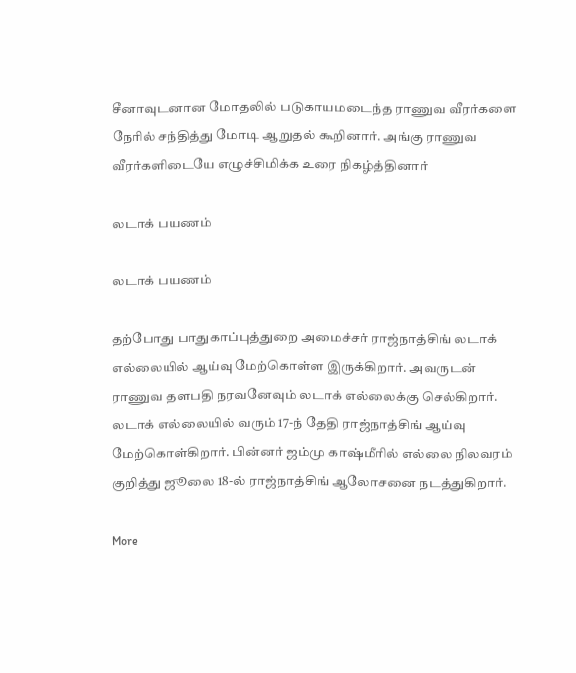சீனாவுடனான மோதலில் படுகாயமடைந்த ராணுவ வீரர்களை நேரில் சந்தித்து மோடி ஆறுதல் கூறினார். அங்கு ராணுவ வீரர்களிடையே எழுச்சிமிக்க உரை நிகழ்த்தினார்

லடாக் பயணம்

லடாக் பயணம்

தற்போது பாதுகாப்புத்துறை அமைச்சர் ராஜ்நாத்சிங் லடாக் எல்லையில் ஆய்வு மேற்கொள்ள இருக்கிறார். அவருடன் ராணுவ தளபதி நரவனேவும் லடாக் எல்லைக்கு செல்கிறார். லடாக் எல்லையில் வரும் 17-ந் தேதி ராஜ்நாத்சிங் ஆய்வு மேற்கொள்கிறார். பின்னர் ஜம்மு காஷ்மீரில் எல்லை நிலவரம் குறித்து ஜூலை 18-ல் ராஜ்நாத்சிங் ஆலோசனை நடத்துகிறார்.

More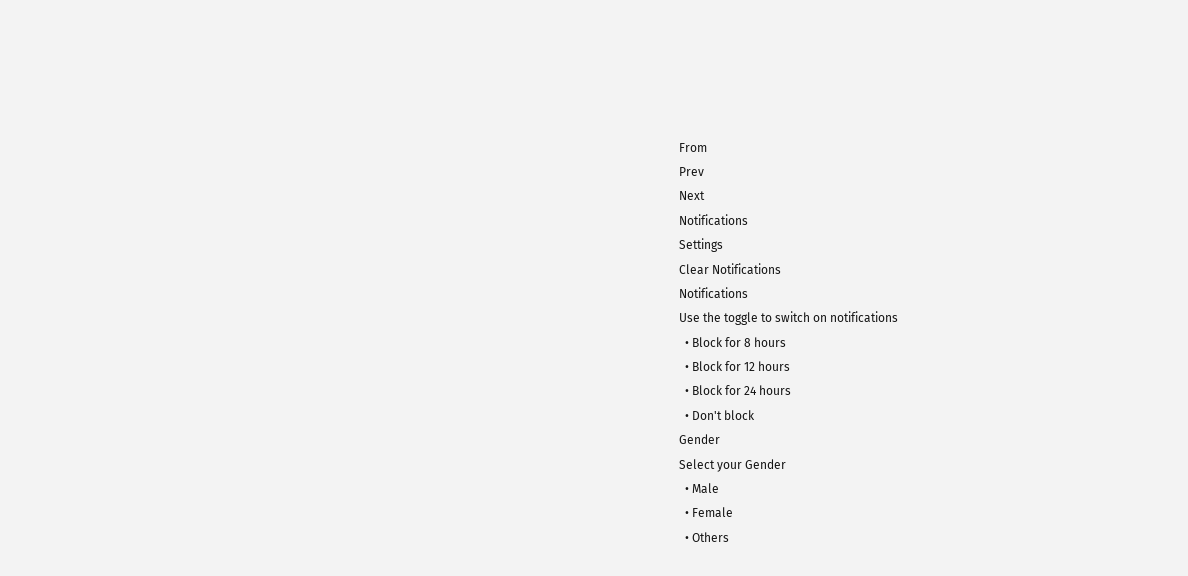From
Prev
Next
Notifications
Settings
Clear Notifications
Notifications
Use the toggle to switch on notifications
  • Block for 8 hours
  • Block for 12 hours
  • Block for 24 hours
  • Don't block
Gender
Select your Gender
  • Male
  • Female
  • Others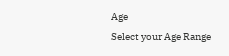Age
Select your Age Range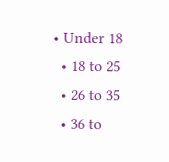• Under 18
  • 18 to 25
  • 26 to 35
  • 36 to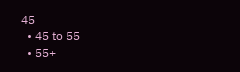45
  • 45 to 55
  • 55+